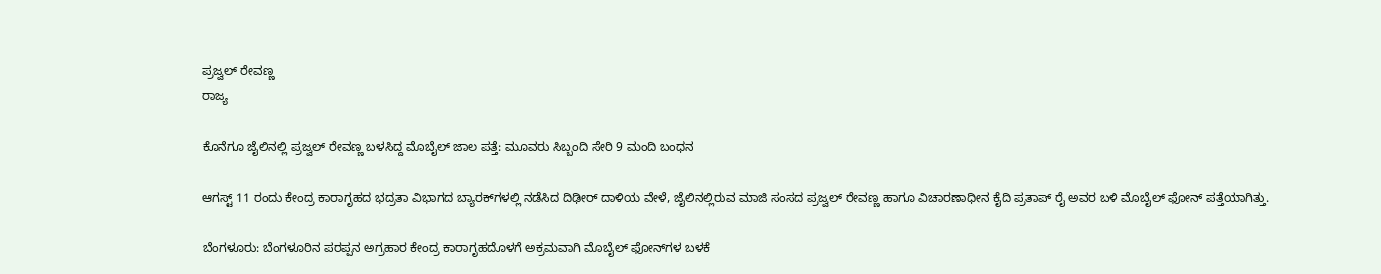ಪ್ರಜ್ವಲ್ ರೇವಣ್ಣ
ರಾಜ್ಯ

ಕೊನೆಗೂ ಜೈಲಿನಲ್ಲಿ ಪ್ರಜ್ವಲ್‌ ರೇವಣ್ಣ ಬಳಸಿದ್ದ ಮೊಬೈಲ್‌ ಜಾಲ ಪತ್ತೆ: ಮೂವರು ಸಿಬ್ಬಂದಿ ಸೇರಿ 9 ಮಂದಿ ಬಂಧನ

ಆಗಸ್ಟ್ 11 ರಂದು ಕೇಂದ್ರ ಕಾರಾಗೃಹದ ಭದ್ರತಾ ವಿಭಾಗದ ಬ್ಯಾರಕ್‌ಗಳಲ್ಲಿ ನಡೆಸಿದ ದಿಢೀರ್ ದಾಳಿಯ ವೇಳೆ, ಜೈಲಿನಲ್ಲಿರುವ ಮಾಜಿ ಸಂಸದ ಪ್ರಜ್ವಲ್ ರೇವಣ್ಣ ಹಾಗೂ ವಿಚಾರಣಾಧೀನ ಕೈದಿ ಪ್ರತಾಪ್ ರೈ ಅವರ ಬಳಿ ಮೊಬೈಲ್ ಫೋನ್ ಪತ್ತೆಯಾಗಿತ್ತು.

ಬೆಂಗಳೂರು: ಬೆಂಗಳೂರಿನ ಪರಪ್ಪನ ಅಗ್ರಹಾರ ಕೇಂದ್ರ ಕಾರಾಗೃಹದೊಳಗೆ ಅಕ್ರಮವಾಗಿ ಮೊಬೈಲ್ ಫೋನ್‌ಗಳ ಬಳಕೆ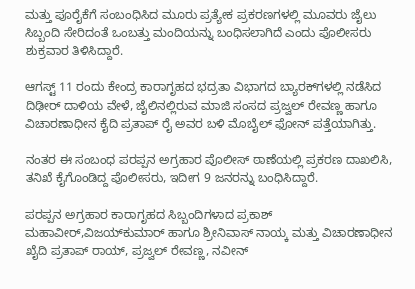ಮತ್ತು ಪೂರೈಕೆಗೆ ಸಂಬಂಧಿಸಿದ ಮೂರು ಪ್ರತ್ಯೇಕ ಪ್ರಕರಣಗಳಲ್ಲಿ ಮೂವರು ಜೈಲು ಸಿಬ್ಬಂದಿ ಸೇರಿದಂತೆ ಒಂಬತ್ತು ಮಂದಿಯನ್ನು ಬಂಧಿಸಲಾಗಿದೆ ಎಂದು ಪೊಲೀಸರು ಶುಕ್ರವಾರ ತಿಳಿಸಿದ್ದಾರೆ.

ಆಗಸ್ಟ್ 11 ರಂದು ಕೇಂದ್ರ ಕಾರಾಗೃಹದ ಭದ್ರತಾ ವಿಭಾಗದ ಬ್ಯಾರಕ್‌ಗಳಲ್ಲಿ ನಡೆಸಿದ ದಿಢೀರ್ ದಾಳಿಯ ವೇಳೆ, ಜೈಲಿನಲ್ಲಿರುವ ಮಾಜಿ ಸಂಸದ ಪ್ರಜ್ವಲ್ ರೇವಣ್ಣ ಹಾಗೂ ವಿಚಾರಣಾಧೀನ ಕೈದಿ ಪ್ರತಾಪ್ ರೈ ಅವರ ಬಳಿ ಮೊಬೈಲ್ ಫೋನ್ ಪತ್ತೆಯಾಗಿತ್ತು.

ನಂತರ ಈ ಸಂಬಂಧ ಪರಪ್ಪನ ಅಗ್ರಹಾರ ಪೊಲೀಸ್ ಠಾಣೆಯಲ್ಲಿ ಪ್ರಕರಣ ದಾಖಲಿಸಿ, ತನಿಖೆ ಕೈಗೊಂಡಿದ್ದ ಪೊಲೀಸರು, ಇದೀಗ 9 ಜನರನ್ನು ಬಂಧಿಸಿದ್ದಾರೆ.

ಪರಪ್ಪನ ಅಗ್ರಹಾರ ಕಾರಾಗೃಹದ ಸಿಬ್ಬಂದಿಗಳಾದ ಪ್ರಕಾಶ್‌ ಮಹಾವೀರ್‌,ವಿಜಯ್‌ಕುಮಾರ್‌ ಹಾಗೂ ಶ್ರೀನಿವಾಸ್‌ ನಾಯ್ಕ ಮತ್ತು ವಿಚಾರಣಾಧೀನ ಖೈದಿ ಪ್ರತಾಪ್‌ ರಾಯ್‌, ಪ್ರಜ್ವಲ್‌ ರೇವಣ್ಣ, ನವೀನ್‌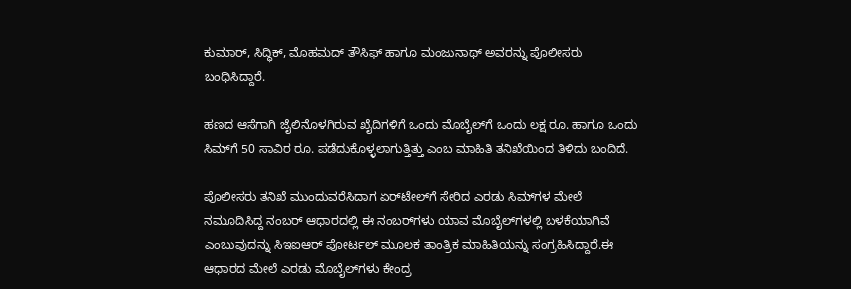ಕುಮಾರ್‌, ಸಿದ್ಧಿಕ್‌, ಮೊಹಮದ್‌ ತೌಸಿಫ್‌ ಹಾಗೂ ಮಂಜುನಾಥ್‌ ಅವರನ್ನು ಪೊಲೀಸರು ಬಂಧಿಸಿದ್ದಾರೆ.

ಹಣದ ಆಸೆಗಾಗಿ ಜೈಲಿನೊಳಗಿರುವ ಖೈದಿಗಳಿಗೆ ಒಂದು ಮೊಬೈಲ್‌ಗೆ ಒಂದು ಲಕ್ಷ ರೂ. ಹಾಗೂ ಒಂದು ಸಿಮ್‌ಗೆ 50 ಸಾವಿರ ರೂ. ಪಡೆದುಕೊಳ್ಳಲಾಗುತ್ತಿತ್ತು ಎಂಬ ಮಾಹಿತಿ ತನಿಖೆಯಿಂದ ತಿಳಿದು ಬಂದಿದೆ.

ಪೊಲೀಸರು ತನಿಖೆ ಮುಂದುವರೆಸಿದಾಗ ಏರ್‌ಟೇಲ್‌ಗೆ ಸೇರಿದ ಎರಡು ಸಿಮ್‌ಗಳ ಮೇಲೆ ನಮೂದಿಸಿದ್ದ ನಂಬರ್‌ ಆಧಾರದಲ್ಲಿ ಈ ನಂಬರ್‌ಗಳು ಯಾವ ಮೊಬೈಲ್‌ಗಳಲ್ಲಿ ಬಳಕೆಯಾಗಿವೆ ಎಂಬುವುದನ್ನು ಸಿಇಐಆರ್‌ ಪೋರ್ಟಲ್‌ ಮೂಲಕ ತಾಂತ್ರಿಕ ಮಾಹಿತಿಯನ್ನು ಸಂಗ್ರಹಿಸಿದ್ದಾರೆ.ಈ ಆಧಾರದ ಮೇಲೆ ಎರಡು ಮೊಬೈಲ್‌ಗಳು ಕೇಂದ್ರ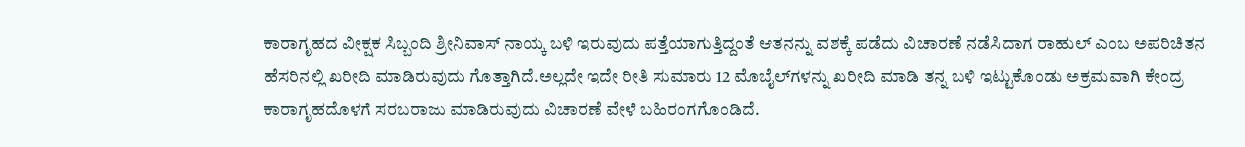ಕಾರಾಗೃಹದ ವೀಕ್ಷಕ ಸಿಬ್ಬಂದಿ ಶ್ರೀನಿವಾಸ್‌‍ ನಾಯ್ಕ ಬಳಿ ಇರುವುದು ಪತ್ತೆಯಾಗುತ್ತಿದ್ದಂತೆ ಆತನನ್ನು ವಶಕ್ಕೆ ಪಡೆದು ವಿಚಾರಣೆ ನಡೆಸಿದಾಗ ರಾಹುಲ್‌ ಎಂಬ ಅಪರಿಚಿತನ ಹೆಸರಿನಲ್ಲಿ ಖರೀದಿ ಮಾಡಿರುವುದು ಗೊತ್ತಾಗಿದೆ.ಅಲ್ಲದೇ ಇದೇ ರೀತಿ ಸುಮಾರು 12 ಮೊಬೈಲ್‌ಗಳನ್ನು ಖರೀದಿ ಮಾಡಿ ತನ್ನ ಬಳಿ ಇಟ್ಟುಕೊಂಡು ಅಕ್ರಮವಾಗಿ ಕೇಂದ್ರ ಕಾರಾಗೃಹದೊಳಗೆ ಸರಬರಾಜು ಮಾಡಿರುವುದು ವಿಚಾರಣೆ ವೇಳೆ ಬಹಿರಂಗಗೊಂಡಿದೆ.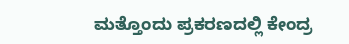ಮತ್ತೊಂದು ಪ್ರಕರಣದಲ್ಲಿ ಕೇಂದ್ರ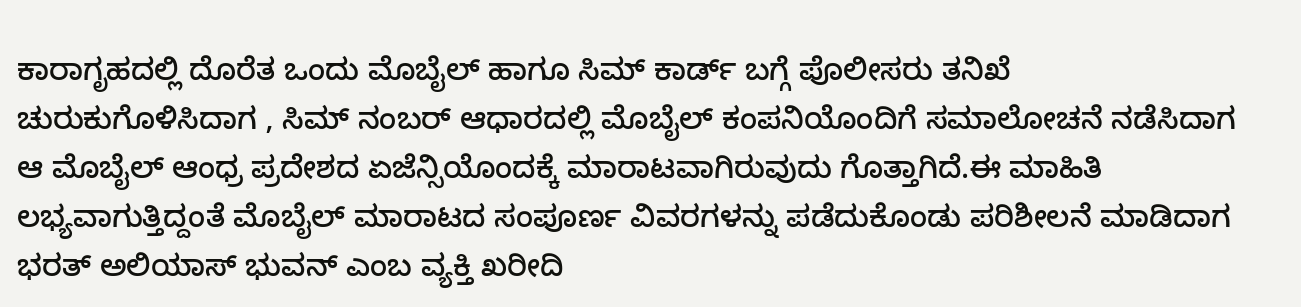ಕಾರಾಗೃಹದಲ್ಲಿ ದೊರೆತ ಒಂದು ಮೊಬೈಲ್‌ ಹಾಗೂ ಸಿಮ್‌ ಕಾರ್ಡ್‌ ಬಗ್ಗೆ ಪೊಲೀಸರು ತನಿಖೆ ಚುರುಕುಗೊಳಿಸಿದಾಗ , ಸಿಮ್‌ ನಂಬರ್‌ ಆಧಾರದಲ್ಲಿ ಮೊಬೈಲ್‌ ಕಂಪನಿಯೊಂದಿಗೆ ಸಮಾಲೋಚನೆ ನಡೆಸಿದಾಗ ಆ ಮೊಬೈಲ್‌ ಆಂಧ್ರ ಪ್ರದೇಶದ ಏಜೆನ್ಸಿಯೊಂದಕ್ಕೆ ಮಾರಾಟವಾಗಿರುವುದು ಗೊತ್ತಾಗಿದೆ.ಈ ಮಾಹಿತಿ ಲಭ್ಯವಾಗುತ್ತಿದ್ದಂತೆ ಮೊಬೈಲ್‌ ಮಾರಾಟದ ಸಂಪೂರ್ಣ ವಿವರಗಳನ್ನು ಪಡೆದುಕೊಂಡು ಪರಿಶೀಲನೆ ಮಾಡಿದಾಗ ಭರತ್‌ ಅಲಿಯಾಸ್‌‍ ಭುವನ್‌ ಎಂಬ ವ್ಯಕ್ತಿ ಖರೀದಿ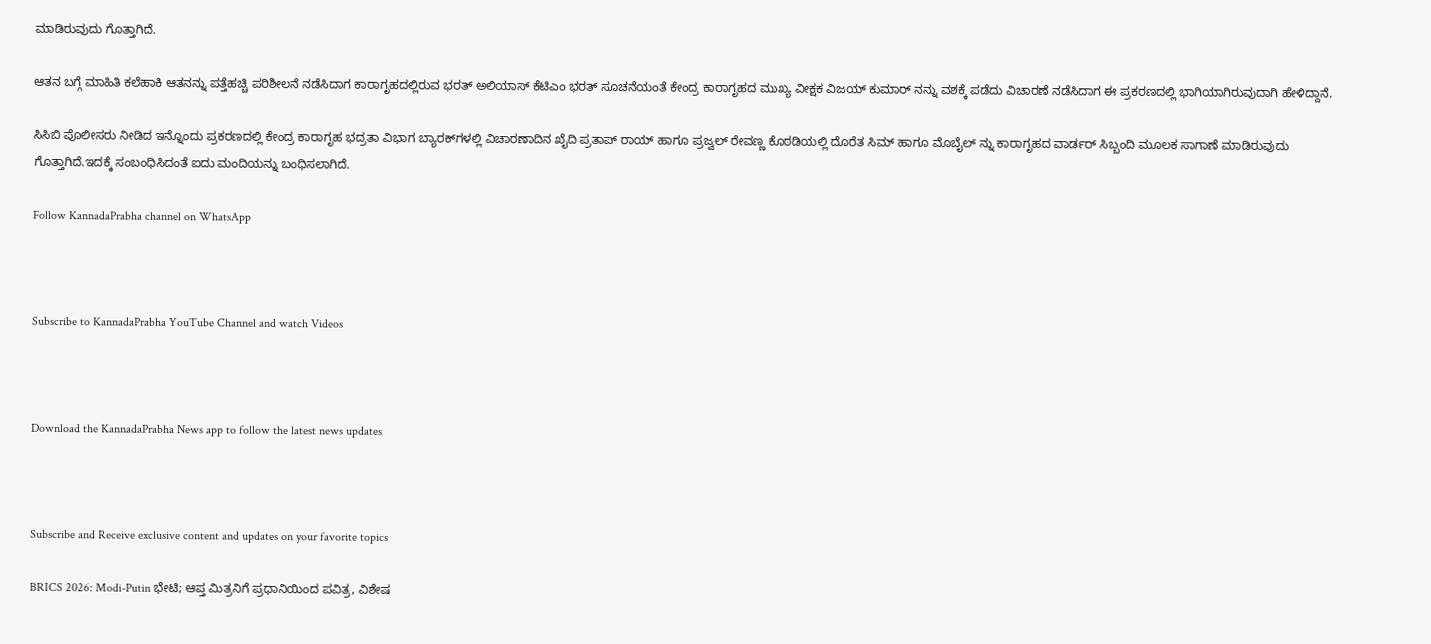ಮಾಡಿರುವುದು ಗೊತ್ತಾಗಿದೆ.

ಆತನ ಬಗ್ಗೆ ಮಾಹಿತಿ ಕಲೆಹಾಕಿ ಆತನನ್ನು ಪತ್ತೆಹಚ್ಚಿ ಪರಿಶೀಲನೆ ನಡೆಸಿದಾಗ ಕಾರಾಗೃಹದಲ್ಲಿರುವ ಭರತ್‌ ಅಲಿಯಾಸ್‌‍ ಕೆಟಿಎಂ ಭರತ್‌ ಸೂಚನೆಯಂತೆ ಕೇಂದ್ರ ಕಾರಾಗೃಹದ ಮುಖ್ಯ ವೀಕ್ಷಕ ವಿಜಯ್‌ ಕುಮಾರ್‌ ನನ್ನು ವಶಕ್ಕೆ ಪಡೆದು ವಿಚಾರಣೆ ನಡೆಸಿದಾಗ ಈ ಪ್ರಕರಣದಲ್ಲಿ ಭಾಗಿಯಾಗಿರುವುದಾಗಿ ಹೇಳಿದ್ದಾನೆ.

ಸಿಸಿಬಿ ಪೊಲೀಸರು ನೀಡಿದ ಇನ್ನೊಂದು ಪ್ರಕರಣದಲ್ಲಿ ಕೇಂದ್ರ ಕಾರಾಗೃಹ ಭದ್ರತಾ ವಿಭಾಗ ಬ್ಯಾರಕ್‌ಗಳಲ್ಲಿ ವಿಚಾರಣಾದಿನ ಖೈದಿ ಪ್ರತಾಪ್‌ ರಾಯ್‌ ಹಾಗೂ ಪ್ರಜ್ವಲ್‌ ರೇವಣ್ಣ ಕೊಠಡಿಯಲ್ಲಿ ದೊರೆತ ಸಿಮ್‌ ಹಾಗೂ ಮೊಬೈಲ್‌ ನ್ನು ಕಾರಾಗೃಹದ ವಾರ್ಡರ್‌ ಸಿಬ್ಬಂದಿ ಮೂಲಕ ಸಾಗಾಣೆ ಮಾಡಿರುವುದು ಗೊತ್ತಾಗಿದೆ.ಇದಕ್ಕೆ ಸಂಬಂಧಿಸಿದಂತೆ ಐದು ಮಂದಿಯನ್ನು ಬಂಧಿಸಲಾಗಿದೆ.

Follow KannadaPrabha channel on WhatsApp



Subscribe to KannadaPrabha YouTube Channel and watch Videos



Download the KannadaPrabha News app to follow the latest news updates



Subscribe and Receive exclusive content and updates on your favorite topics

BRICS 2026: Modi-Putin ಭೇಟಿ; ಆಪ್ತ ಮಿತ್ರನಿಗೆ ಪ್ರಧಾನಿಯಿಂದ ಪವಿತ್ರ, ವಿಶೇಷ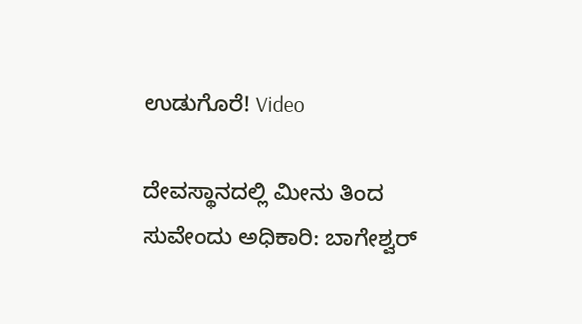ಉಡುಗೊರೆ! Video

ದೇವಸ್ಥಾನದಲ್ಲಿ ಮೀನು ತಿಂದ ಸುವೇಂದು ಅಧಿಕಾರಿ: ಬಾಗೇಶ್ವರ್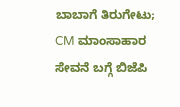ಬಾಬಾಗೆ ತಿರುಗೇಟು; CM ಮಾಂಸಾಹಾರ ಸೇವನೆ ಬಗ್ಗೆ ಬಿಜೆಪಿ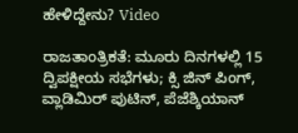ಹೇಳಿದ್ದೇನು? Video

ರಾಜತಾಂತ್ರಿಕತೆ: ಮೂರು ದಿನಗಳಲ್ಲಿ 15 ದ್ವಿಪಕ್ಷೀಯ ಸಭೆಗಳು; ಕ್ಸಿ ಜಿನ್ ಪಿಂಗ್, ವ್ಲಾಡಿಮಿರ್ ಪುಟಿನ್, ಪೆಜೆಶ್ಕಿಯಾನ್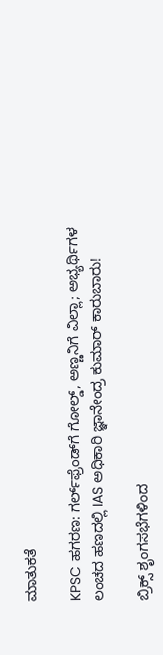ಮಾತುಕತೆ

KPSC ಹಗರಣ: ಗರ್ಲ್‌ಫ್ರೆಂಡ್‌ಗೆ ಗೋಲ್ಡ್, ಅಣ್ಣನಿಗೆ ವಿಲ್ಲಾ; ಅಭ್ಯರ್ಥಿಗಳ ಲಂಚದ ಹಣದಲ್ಲಿ IAS ಅಧಿಕಾರಿ ಜ್ಞಾನೇಂದ್ರ ಕುಮಾರ್ ಕಾರುಬಾರು!

ಬ್ರಿಕ್ಸ್ ಶೃಂಗಸಭೆಗಳಿಂದ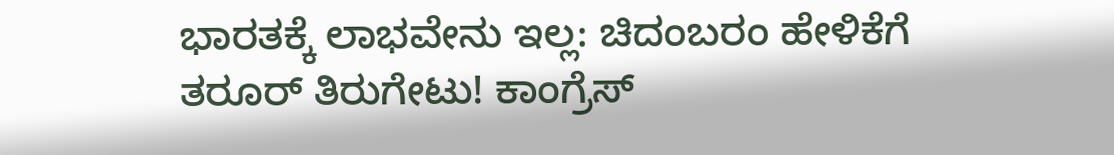ಭಾರತಕ್ಕೆ ಲಾಭವೇನು ಇಲ್ಲ: ಚಿದಂಬರಂ ಹೇಳಿಕೆಗೆ ತರೂರ್ ತಿರುಗೇಟು! ಕಾಂಗ್ರೆಸ್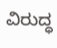ವಿರುದ್ಧ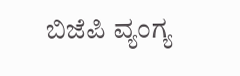ಬಿಜೆಪಿ ವ್ಯಂಗ್ಯ